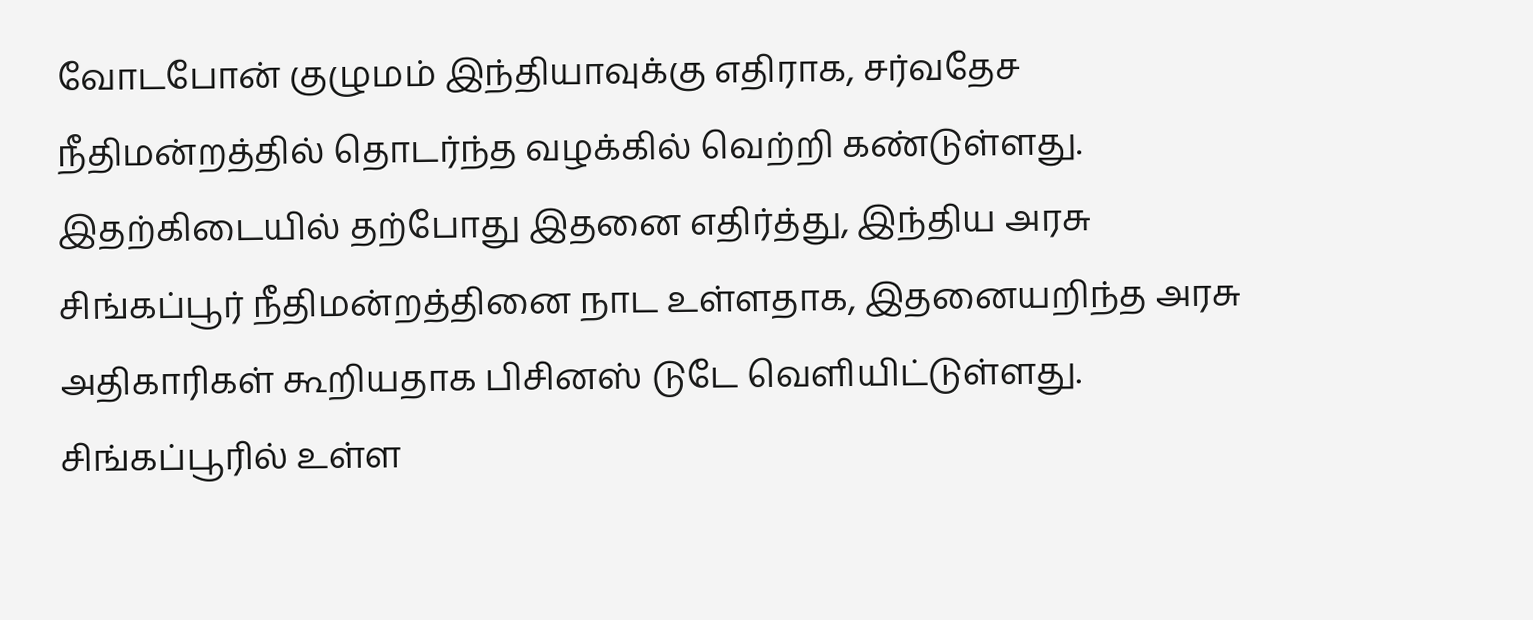வோடபோன் குழுமம் இந்தியாவுக்கு எதிராக, சர்வதேச நீதிமன்றத்தில் தொடர்ந்த வழக்கில் வெற்றி கண்டுள்ளது. இதற்கிடையில் தற்போது இதனை எதிர்த்து, இந்திய அரசு சிங்கப்பூர் நீதிமன்றத்தினை நாட உள்ளதாக, இதனையறிந்த அரசு அதிகாரிகள் கூறியதாக பிசினஸ் டுடே வெளியிட்டுள்ளது. சிங்கப்பூரில் உள்ள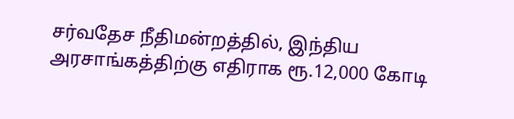சர்வதேச நீதிமன்றத்தில், இந்திய அரசாங்கத்திற்கு எதிராக ரூ.12,000 கோடி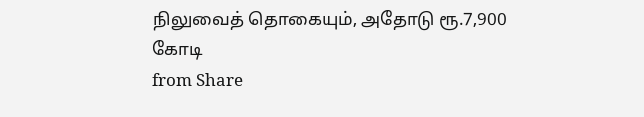நிலுவைத் தொகையும், அதோடு ரூ.7,900 கோடி
from Share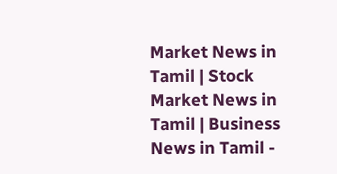Market News in Tamil | Stock Market News in Tamil | Business News in Tamil -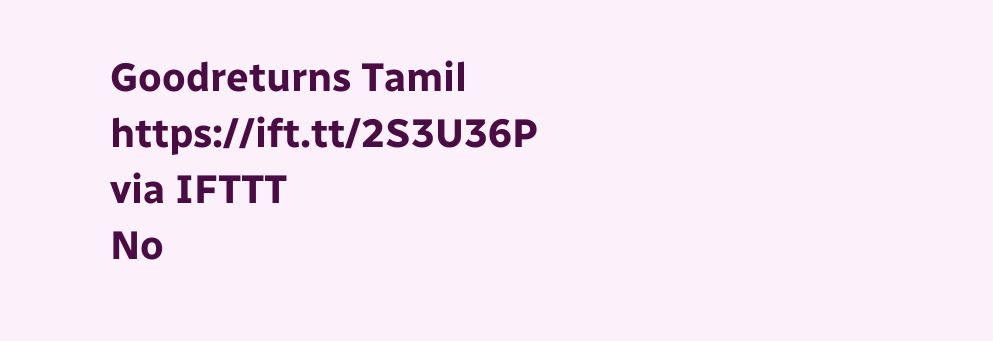Goodreturns Tamil https://ift.tt/2S3U36P
via IFTTT
No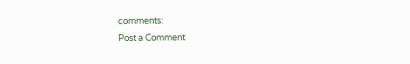comments:
Post a Comment